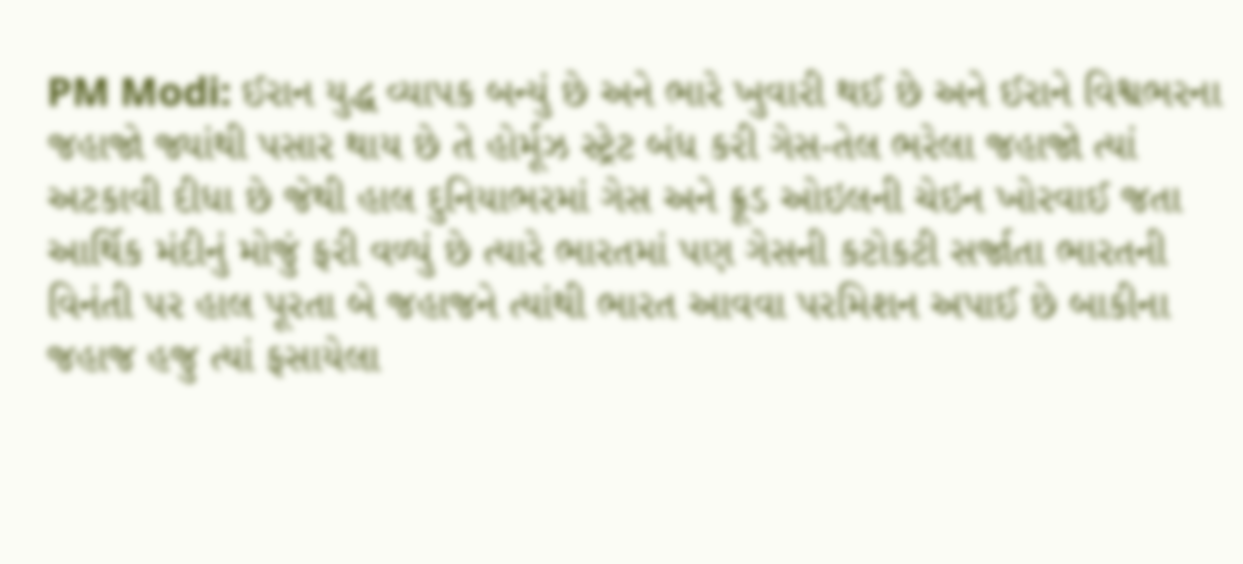PM Modi: ઈરાન યુદ્ધ વ્યાપક બન્યું છે અને ભારે ખુવારી થઈ છે અને ઈરાને વિશ્વભરના જહાજો જ્યાંથી પસાર થાય છે તે હોર્મૂઝ સ્ટ્રેટ બંધ કરી ગેસ-તેલ ભરેલા જહાજો ત્યાં અટકાવી દીધા છે જેથી હાલ દુનિયાભરમાં ગેસ અને ક્રૂડ ઓઇલની ચેઇન ખોરવાઈ જતા આર્થિક મંદીનું મોજું ફરી વળ્યું છે ત્યારે ભારતમાં પણ ગેસની કટોકટી સર્જાતા ભારતની વિનંતી પર હાલ પૂરતા બે જહાજને ત્યાંથી ભારત આવવા પરમિશન અપાઈ છે બાકીના જહાજ હજુ ત્યાં ફસાયેલા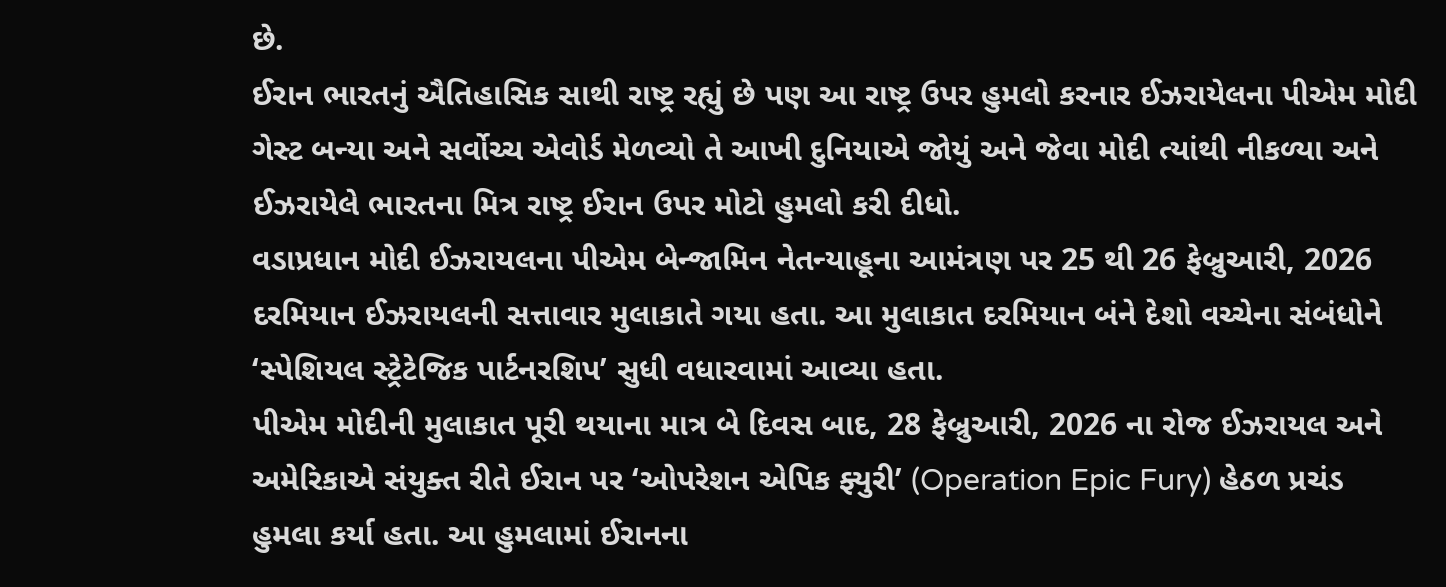છે.
ઈરાન ભારતનું ઐતિહાસિક સાથી રાષ્ટ્ર રહ્યું છે પણ આ રાષ્ટ્ર ઉપર હુમલો કરનાર ઈઝરાયેલના પીએમ મોદી ગેસ્ટ બન્યા અને સર્વોચ્ચ એવોર્ડ મેળવ્યો તે આખી દુનિયાએ જોયું અને જેવા મોદી ત્યાંથી નીકળ્યા અને ઈઝરાયેલે ભારતના મિત્ર રાષ્ટ્ર ઈરાન ઉપર મોટો હુમલો કરી દીધો.
વડાપ્રધાન મોદી ઈઝરાયલના પીએમ બેન્જામિન નેતન્યાહૂના આમંત્રણ પર 25 થી 26 ફેબ્રુઆરી, 2026 દરમિયાન ઈઝરાયલની સત્તાવાર મુલાકાતે ગયા હતા. આ મુલાકાત દરમિયાન બંને દેશો વચ્ચેના સંબંધોને ‘સ્પેશિયલ સ્ટ્રેટેજિક પાર્ટનરશિપ’ સુધી વધારવામાં આવ્યા હતા.
પીએમ મોદીની મુલાકાત પૂરી થયાના માત્ર બે દિવસ બાદ, 28 ફેબ્રુઆરી, 2026 ના રોજ ઈઝરાયલ અને અમેરિકાએ સંયુક્ત રીતે ઈરાન પર ‘ઓપરેશન એપિક ફ્યુરી’ (Operation Epic Fury) હેઠળ પ્રચંડ હુમલા કર્યા હતા. આ હુમલામાં ઈરાનના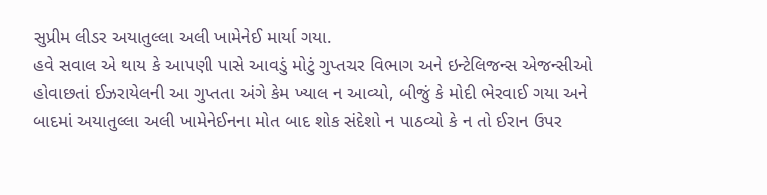સુપ્રીમ લીડર અયાતુલ્લા અલી ખામેનેઈ માર્યા ગયા.
હવે સવાલ એ થાય કે આપણી પાસે આવડું મોટું ગુપ્તચર વિભાગ અને ઇન્ટેલિજન્સ એજન્સીઓ હોવાછતાં ઈઝરાયેલની આ ગુપ્તતા અંગે કેમ ખ્યાલ ન આવ્યો, બીજું કે મોદી ભેરવાઈ ગયા અને બાદમાં અયાતુલ્લા અલી ખામેનેઈનના મોત બાદ શોક સંદેશો ન પાઠવ્યો કે ન તો ઈરાન ઉપર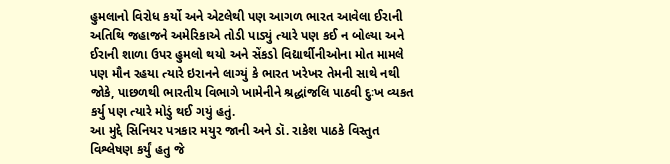હુમલાનો વિરોધ કર્યો અને એટલેથી પણ આગળ ભારત આવેલા ઈરાની અતિથિ જહાજને અમેરિકાએ તોડી પાડ્યું ત્યારે પણ કઈ ન બોલ્યા અને ઈરાની શાળા ઉપર હુમલો થયો અને સેંકડો વિદ્યાર્થીનીઓના મોત મામલે પણ મૌન રહયા ત્યારે ઇરાનને લાગ્યું કે ભારત ખરેખર તેમની સાથે નથી જોકે, પાછળથી ભારતીય વિભાગે ખામેનીને શ્રદ્ધાંજલિ પાઠવી દુઃખ વ્યકત કર્યુ પણ ત્યારે મોડું થઈ ગયું હતું.
આ મુદ્દે સિનિયર પત્રકાર મયુર જાની અને ડૉ. રાકેશ પાઠકે વિસ્તુત વિશ્લેષણ કર્યું હતુ જે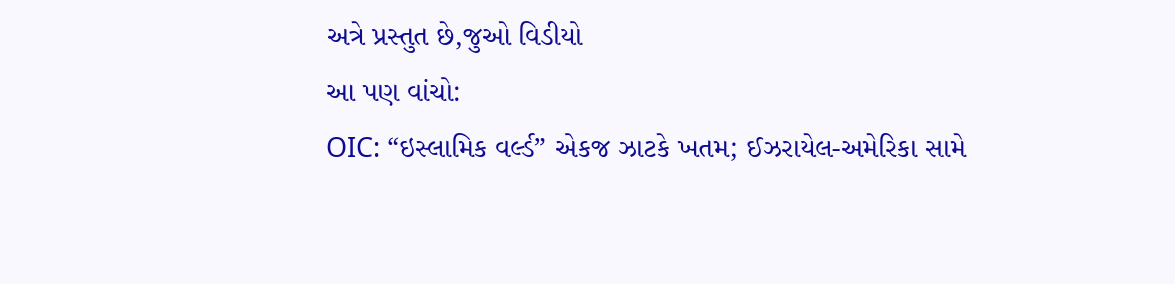અત્રે પ્રસ્તુત છે,જુઓ વિડીયો
આ પણ વાંચો:
OIC: “ઇસ્લામિક વર્લ્ડ” એકજ ઝાટકે ખતમ; ઈઝરાયેલ-અમેરિકા સામે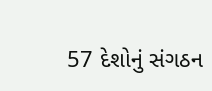57 દેશોનું સંગઠન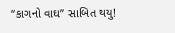“કાગનો વાઘ” સાબિત થયુ!